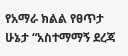የአማራ ክልል የፀጥታ ሁኔታ “አስተማማኝ ደረጃ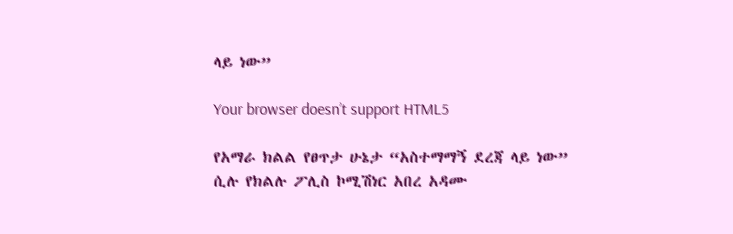ላይ ነው”

Your browser doesn’t support HTML5

የአማራ ክልል የፀጥታ ሁኔታ “አስተማማኝ ደረጃ ላይ ነው” ሲሉ የክልሉ ፖሊስ ኮሚሽነር አበረ አዳሙ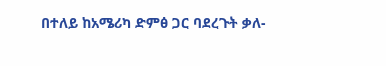በተለይ ከአሜሪካ ድምፅ ጋር ባደረጉት ቃለ-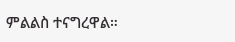ምልልስ ተናግረዋል።